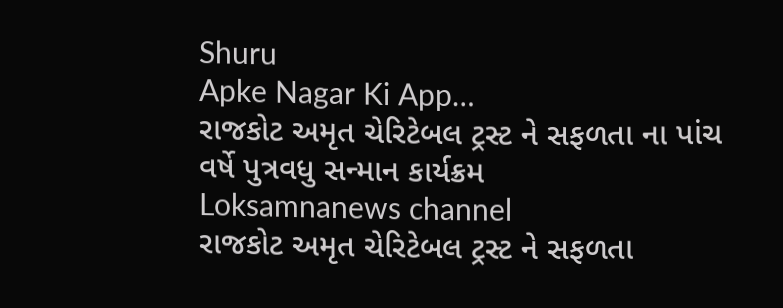Shuru
Apke Nagar Ki App…
રાજકોટ અમૃત ચેરિટેબલ ટ્રસ્ટ ને સફળતા ના પાંચ વર્ષે પુત્રવધુ સન્માન કાર્યક્રમ
Loksamnanews channel
રાજકોટ અમૃત ચેરિટેબલ ટ્રસ્ટ ને સફળતા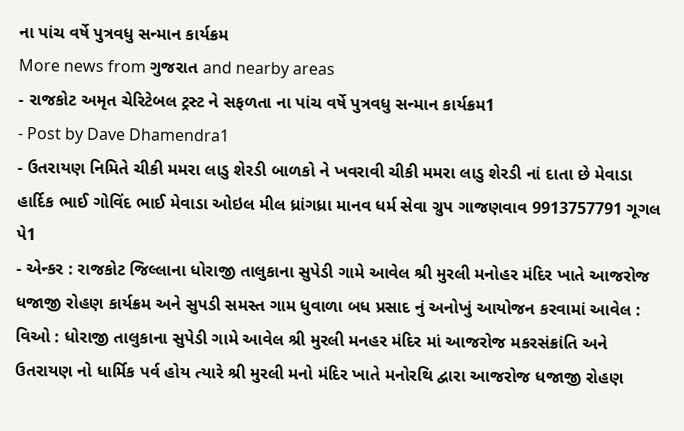ના પાંચ વર્ષે પુત્રવધુ સન્માન કાર્યક્રમ
More news from ગુજરાત and nearby areas
- રાજકોટ અમૃત ચેરિટેબલ ટ્રસ્ટ ને સફળતા ના પાંચ વર્ષે પુત્રવધુ સન્માન કાર્યક્રમ1
- Post by Dave Dhamendra1
- ઉતરાયણ નિમિતે ચીકી મમરા લાડુ શેરડી બાળકો ને ખવરાવી ચીકી મમરા લાડુ શેરડી નાં દાતા છે મેવાડા હાર્દિક ભાઈ ગોવિંદ ભાઈ મેવાડા ઓઇલ મીલ ધ્રાંગધ્રા માનવ ધર્મ સેવા ગ્રુપ ગાજણવાવ 9913757791 ગૂગલ પે1
- એન્કર : રાજકોટ જિલ્લાના ધોરાજી તાલુકાના સુપેડી ગામે આવેલ શ્રી મુરલી મનોહર મંદિર ખાતે આજરોજ ધજાજી રોહણ કાર્યક્રમ અને સુપડી સમસ્ત ગામ ધુવાળા બધ પ્રસાદ નું અનોખું આયોજન કરવામાં આવેલ : વિઓ : ધોરાજી તાલુકાના સુપેડી ગામે આવેલ શ્રી મુરલી મનહર મંદિર માં આજરોજ મકરસંક્રાંતિ અને ઉતરાયણ નો ધાર્મિક પર્વ હોય ત્યારે શ્રી મુરલી મનો મંદિર ખાતે મનોરથિ દ્વારા આજરોજ ધજાજી રોહણ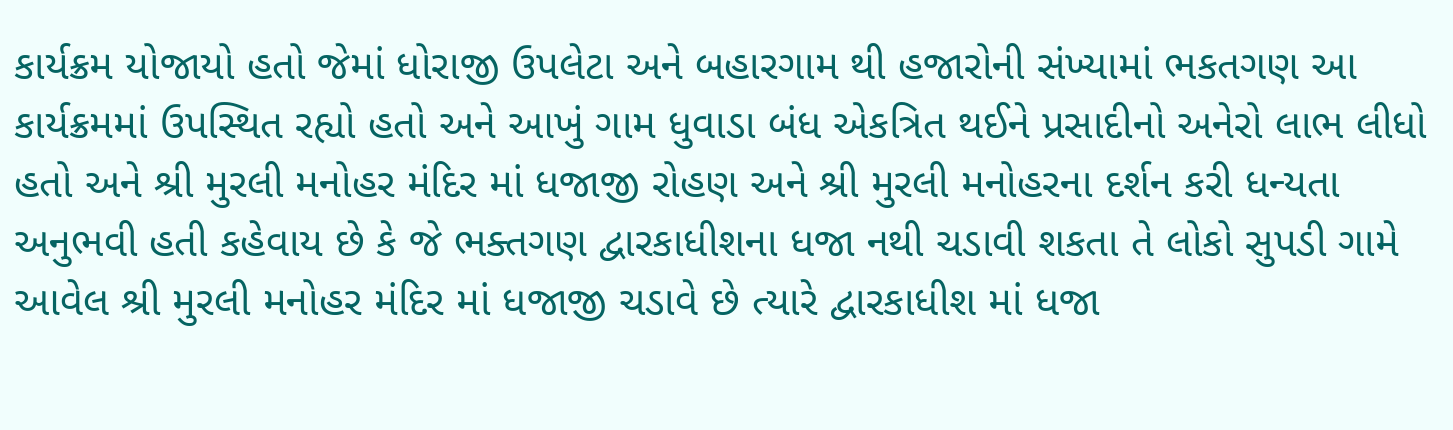કાર્યક્રમ યોજાયો હતો જેમાં ધોરાજી ઉપલેટા અને બહારગામ થી હજારોની સંખ્યામાં ભકતગણ આ કાર્યક્રમમાં ઉપસ્થિત રહ્યો હતો અને આખું ગામ ધુવાડા બંધ એકત્રિત થઈને પ્રસાદીનો અનેરો લાભ લીધો હતો અને શ્રી મુરલી મનોહર મંદિર માં ધજાજી રોહણ અને શ્રી મુરલી મનોહરના દર્શન કરી ધન્યતા અનુભવી હતી કહેવાય છે કે જે ભક્તગણ દ્વારકાધીશના ધજા નથી ચડાવી શકતા તે લોકો સુપડી ગામે આવેલ શ્રી મુરલી મનોહર મંદિર માં ધજાજી ચડાવે છે ત્યારે દ્વારકાધીશ માં ધજા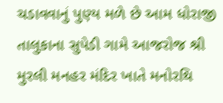ચડાવવાનું પુણ્ય મળે છે આમ ધોરાજી તાલુકાના સુપેડી ગામે આજરોજ શ્રી મુરલી મનહર મંદિર ખાતે મનોરથિ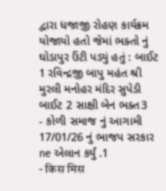દ્વારા ધજાજી રોહણ કાર્યક્રમ યોજાયો હતો જેમાં ભક્તો નું ઘોડાપુર ઉંટી પડ્યું હતું : બાઈટ 1 રવિન્દ્રજી બાપુ મહંત શ્રી મુરલી મનોહર મંદિર સુપેડી બાઈટ 2 સાક્ષી બેન ભક્ત3
- કોળી સમાજ નું આગામી 17/01/26 નું ભાજપ સરકાર ne એલાન કર્યું .1
- किस मिस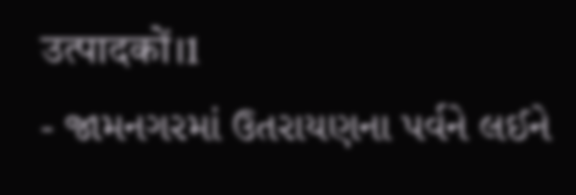उत्पादकों।1
- જામનગરમાં ઉતરાયણના પર્વને લઈને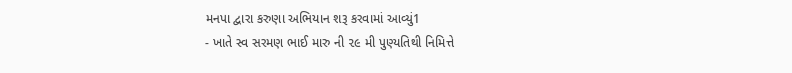મનપા દ્વારા કરુણા અભિયાન શરૂ કરવામાં આવ્યું1
- ખાતે સ્વ સરમણ ભાઈ મારુ ની ૨૯ મી પુણ્યતિથી નિમિત્તે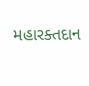મહારક્તદાન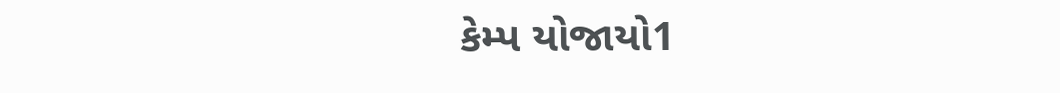કેમ્પ યોજાયો1